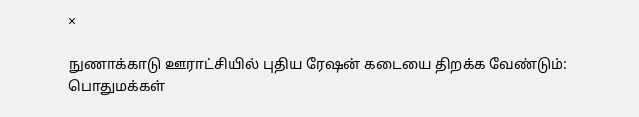×

நுணாக்காடு ஊராட்சியில் புதிய ரேஷன் கடையை திறக்க வேண்டும்: பொதுமக்கள்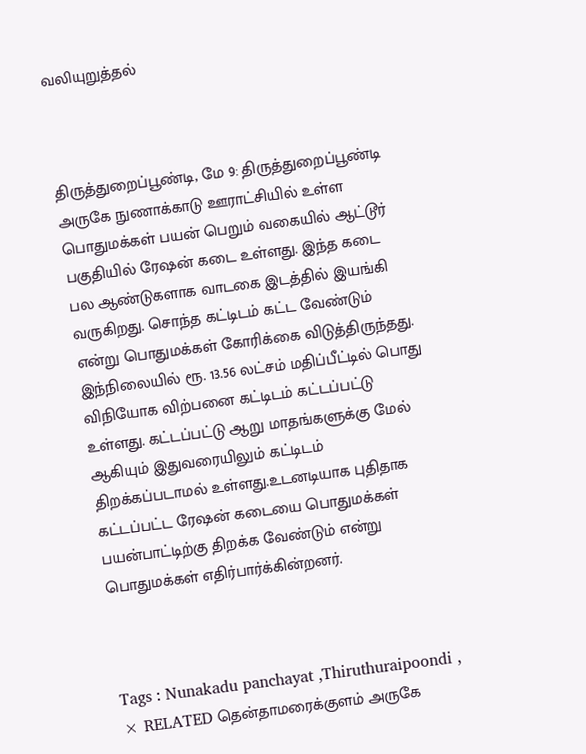வலியுறுத்தல்



திருத்துறைப்பூண்டி, மே 9: திருத்துறைப்பூண்டி அருகே நுணாக்காடு ஊராட்சியில் உள்ள பொதுமக்கள் பயன் பெறும் வகையில் ஆட்டூர் பகுதியில் ரேஷன் கடை உள்ளது. இந்த கடை பல ஆண்டுகளாக வாடகை இடத்தில் இயங்கி வருகிறது. சொந்த கட்டிடம் கட்ட வேண்டும் என்று பொதுமக்கள் கோரிக்கை விடுத்திருந்தது. இந்நிலையில் ரூ. 13.56 லட்சம் மதிப்பீட்டில் பொது விநியோக விற்பனை கட்டிடம் கட்டப்பட்டு உள்ளது. கட்டப்பட்டு ஆறு மாதங்களுக்கு மேல் ஆகியும் இதுவரையிலும் கட்டிடம் திறக்கப்படாமல் உள்ளது.உடனடியாக புதிதாக கட்டப்பட்ட ரேஷன் கடையை பொதுமக்கள் பயன்பாட்டிற்கு திறக்க வேண்டும் என்று பொதுமக்கள் எதிர்பார்க்கின்றனர்.



Tags : Nunakadu panchayat ,Thiruthuraipoondi ,
× RELATED தென்தாமரைக்குளம் அருகே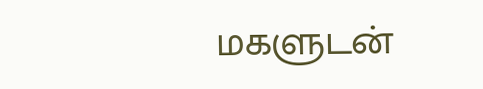மகளுடன்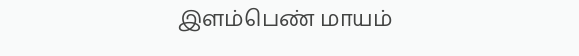இளம்பெண் மாயம்